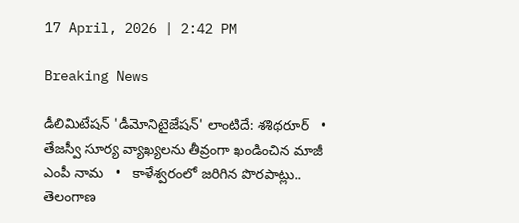17 April, 2026 | 2:42 PM

Breaking News

డీలిమిటేషన్ 'డీమోనిటైజేషన్' లాంటిదే: శశిథరూర్   •   తేజస్వీ సూర్య వ్యాఖ్యలను తీవ్రంగా ఖండించిన మాజీ ఎంపీ నామ   •   కాళేశ్వరంలో జరిగిన పొరపాట్లు.. తెలంగాణ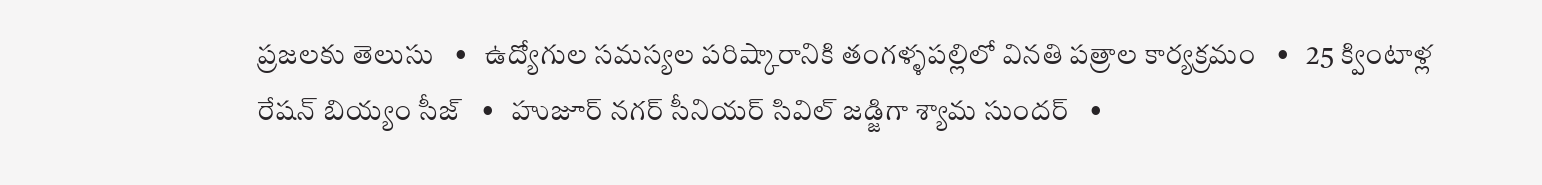ప్రజలకు తెలుసు   •   ఉద్యోగుల సమస్యల పరిష్కారానికి తంగళ్ళపల్లిలో వినతి పత్రాల కార్యక్రమం   •   25 క్వింటాళ్ల రేషన్ బియ్యం సీజ్   •   హుజూర్ నగర్ సీనియర్ సివిల్ జడ్జిగా శ్యామ సుందర్   •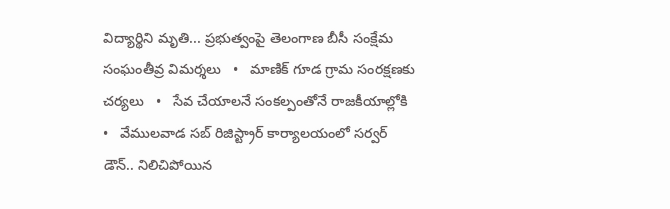విద్యార్థిని మృతి... ప్రభుత్వంపై తెలంగాణ బీసీ సంక్షేమ సంఘంతీవ్ర విమర్శలు   •   మాణిక్ గూడ గ్రామ సంరక్షణకు చర్యలు   •   సేవ చేయాలనే సంకల్పంతోనే రాజకీయాల్లోకి   •   వేములవాడ సబ్ రిజిస్ట్రార్ కార్యాలయంలో సర్వర్ డౌన్.. నిలిచిపోయిన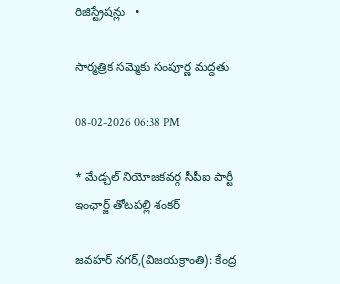రిజిస్ట్రేషన్లు   •

సార్మత్రిక సమ్మెకు సంపూర్ణ మద్దతు

08-02-2026 06:38 PM

* మేడ్చల్ నియోజకవర్గ సీపీఐ పార్టీ ఇంఛార్జ్ తోటపల్లి శంకర్

జవహర్ నగర్,(విజయక్రాంతి): కేంద్ర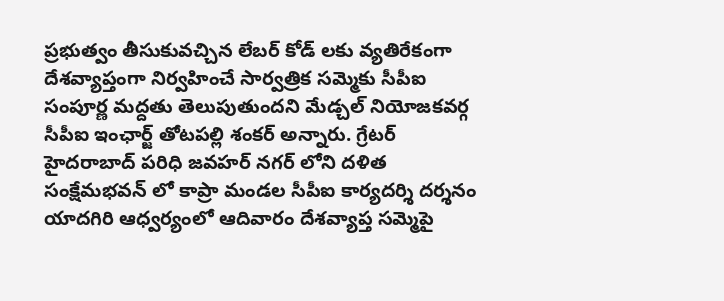ప్రభుత్వం తీసుకువచ్చిన లేబర్ కోడ్ లకు వ్యతిరేకంగా దేశవ్యాప్తంగా నిర్వహించే సార్వత్రిక సమ్మెకు సీపీఐ సంపూర్ణ మద్దతు తెలుపుతుందని మేడ్చల్ నియోజకవర్గ సీపీఐ ఇంఛార్జ్ తోటపల్లి శంకర్ అన్నారు. గ్రేటర్ హైదరాబాద్ పరిధి జవహర్ నగర్ లోని దళిత సంక్షేమభవన్ లో కాప్రా మండల సీపీఐ కార్యదర్శి దర్శనం యాదగిరి ఆధ్వర్యంలో ఆదివారం దేశవ్యాప్త సమ్మెపై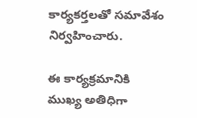కార్యకర్తలతో సమావేశం నిర్వహించారు.

ఈ కార్యక్రమానికి ముఖ్య అతిధిగా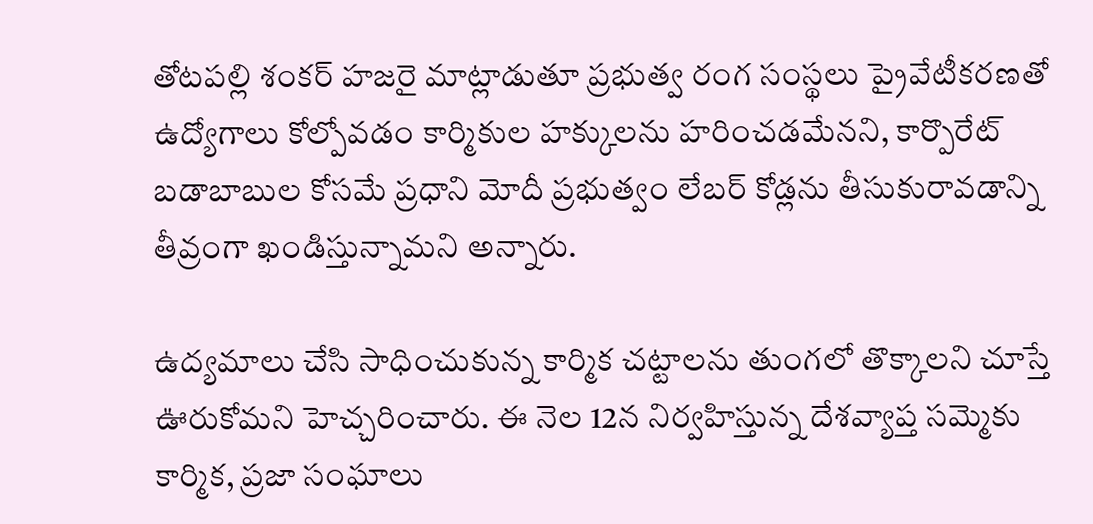తోటపల్లి శంకర్ హజరై మాట్లాడుతూ ప్రభుత్వ రంగ సంస్థలు ప్రైవేటీకరణతో ఉద్యోగాలు కోల్పోవడం కార్మికుల హక్కులను హరించడమేనని, కార్పొరేట్ బడాబాబుల కోసమే ప్రధాని మోదీ ప్రభుత్వం లేబర్ కోడ్లను తీసుకురావడాన్ని తీవ్రంగా ఖండిస్తున్నామని అన్నారు.

ఉద్యమాలు చేసి సాధించుకున్న కార్మిక చట్టాలను తుంగలో తొక్కాలని చూస్తే ఊరుకోమని హెచ్చరించారు. ఈ నెల 12న నిర్వహిస్తున్న దేశవ్యాప్త సమ్మెకు కార్మిక, ప్రజా సంఘాలు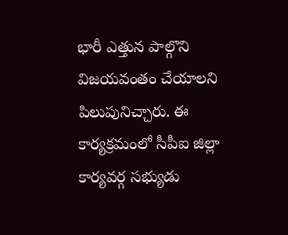భారీ ఎత్తున పాల్గొని విజయవంతం చేయాలని పిలుపునిచ్చారు. ఈ కార్యక్రమంలో సీపీఐ జిల్లా కార్యవర్గ సభ్యుడు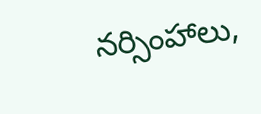నర్సింహాలు,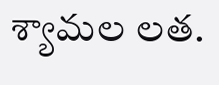శ్యామల లత.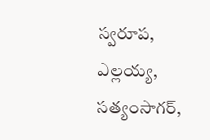స్వరూప, ఎల్లయ్య, సత్యంసాగర్,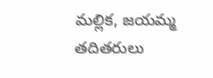మల్లిక, జయమ్మ తదితరులు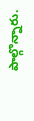పాల్గొన్నారు.